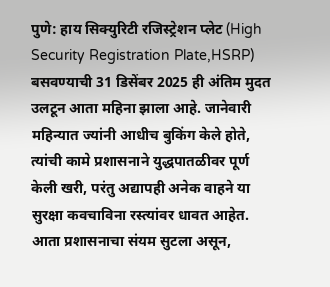पुणे: हाय सिक्युरिटी रजिस्ट्रेशन प्लेट (High Security Registration Plate,HSRP) बसवण्याची 31 डिसेंबर 2025 ही अंतिम मुदत उलटून आता महिना झाला आहे. जानेवारी महिन्यात ज्यांनी आधीच बुकिंग केले होते, त्यांची कामे प्रशासनाने युद्धपातळीवर पूर्ण केली खरी, परंतु अद्यापही अनेक वाहने या सुरक्षा कवचाविना रस्त्यांवर धावत आहेत. आता प्रशासनाचा संयम सुटला असून,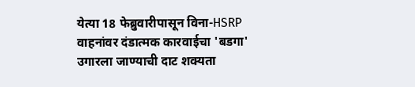येत्या 18 फेब्रुवारीपासून विना-HSRP वाहनांवर दंडात्मक कारवाईचा 'बडगा' उगारला जाण्याची दाट शक्यता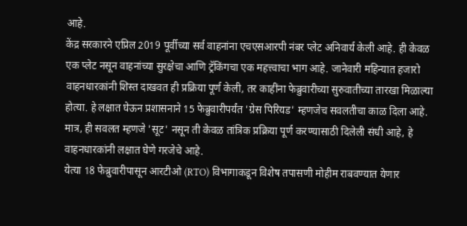आहे.
केंद्र सरकारने एप्रिल 2019 पूर्वीच्या सर्व वाहनांना एचएसआरपी नंबर प्लेट अनिवार्य केली आहे. ही केवळ एक प्लेट नसून वाहनांच्या सुरक्षेचा आणि ट्रॅकिंगचा एक महत्त्वाचा भाग आहे. जानेवारी महिन्यात हजारो वाहनधारकांनी शिस्त दाखवत ही प्रक्रिया पूर्ण केली, तर काहींना फेब्रुवारीच्या सुरुवातीच्या तारखा मिळाल्या होत्या. हे लक्षात घेऊन प्रशासनाने 15 फेब्रुवारीपर्यंत 'ग्रेस पिरियड' म्हणजेच सवलतीचा काळ दिला आहे. मात्र, ही सवलत म्हणजे 'सूट' नसून ती केवळ तांत्रिक प्रक्रिया पूर्ण करण्यासाठी दिलेली संधी आहे, हे वाहनधारकांनी लक्षात घेणे गरजेचे आहे.
येत्या 18 फेब्रुवारीपासून आरटीओ (RTO) विभागाकडून विशेष तपासणी मोहीम राबवण्यात येणार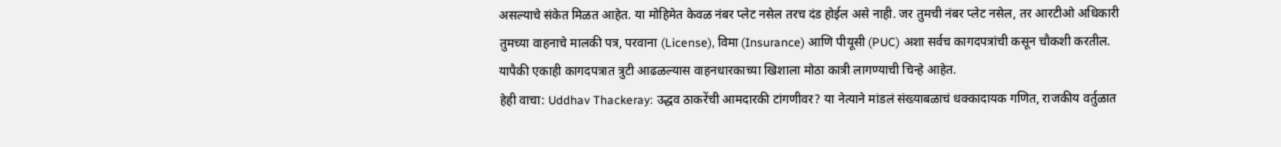असल्याचे संकेत मिळत आहेत. या मोहिमेत केवळ नंबर प्लेट नसेल तरच दंड होईल असे नाही. जर तुमची नंबर प्लेट नसेल, तर आरटीओ अधिकारी तुमच्या वाहनाचे मालकी पत्र, परवाना (License), विमा (Insurance) आणि पीयूसी (PUC) अशा सर्वच कागदपत्रांची कसून चौकशी करतील. यापैकी एकाही कागदपत्रात त्रुटी आढळल्यास वाहनधारकाच्या खिशाला मोठा कात्री लागण्याची चिन्हे आहेत.
हेही वाचा: Uddhav Thackeray: उद्धव ठाकरेंची आमदारकी टांगणीवर? या नेत्याने मांडलं संख्याबळाचं धक्कादायक गणित, राजकीय वर्तुळात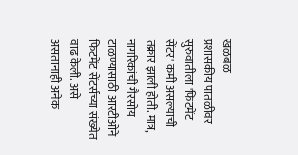खळबळ
प्रशासकीय पातळीवर सुरुवातीला 'फिटमेंट सेंटर' कमी असल्याची तक्रार झाली होती. मात्र, नागरिकांची गैरसोय टाळण्यासाठी आरटीओने फिटमेंट सेंटर्सच्या संख्येत वाढ केली. असे असतानाही अनेक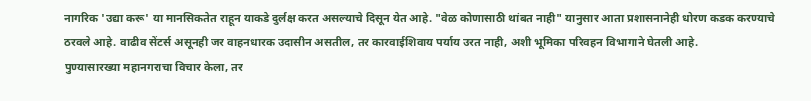नागरिक 'उद्या करू' या मानसिकतेत राहून याकडे दुर्लक्ष करत असल्याचे दिसून येत आहे. "वेळ कोणासाठी थांबत नाही" यानुसार आता प्रशासनानेही धोरण कडक करण्याचे ठरवले आहे. वाढीव सेंटर्स असूनही जर वाहनधारक उदासीन असतील, तर कारवाईशिवाय पर्याय उरत नाही, अशी भूमिका परिवहन विभागाने घेतली आहे.
पुण्यासारख्या महानगराचा विचार केला, तर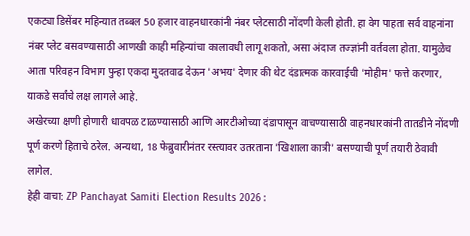एकट्या डिसेंबर महिन्यात तब्बल 50 हजार वाहनधारकांनी नंबर प्लेटसाठी नोंदणी केली होती. हा वेग पाहता सर्व वाहनांना नंबर प्लेट बसवण्यासाठी आणखी काही महिन्यांचा कालावधी लागू शकतो, असा अंदाज तज्ज्ञांनी वर्तवला होता. यामुळेच आता परिवहन विभाग पुन्हा एकदा मुदतवाढ देऊन 'अभय' देणार की थेट दंडात्मक कारवाईची 'मोहीम' फत्ते करणार, याकडे सर्वांचे लक्ष लागले आहे.
अखेरच्या क्षणी होणारी धावपळ टाळण्यासाठी आणि आरटीओच्या दंडापासून वाचण्यासाठी वाहनधारकांनी तातडीने नोंदणी पूर्ण करणे हिताचे ठरेल. अन्यथा, 18 फेब्रुवारीनंतर रस्त्यावर उतरताना 'खिशाला कात्री' बसण्याची पूर्ण तयारी ठेवावी लागेल.
हेही वाचा: ZP Panchayat Samiti Election Results 2026 :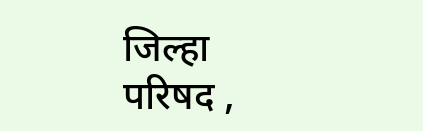जिल्हा परिषद ,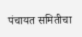पंचायत समितीचा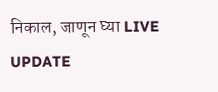निकाल, जाणून घ्या LIVE UPDATE